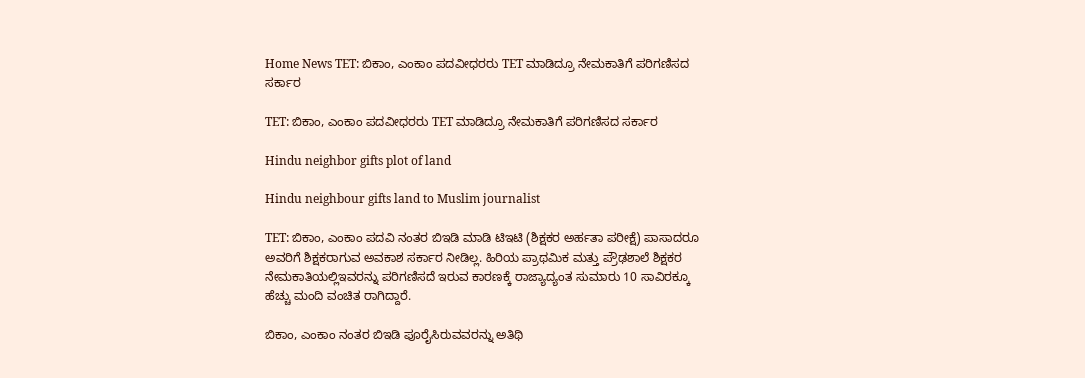Home News TET: ಬಿಕಾಂ, ಎಂಕಾಂ ಪದವೀಧರರು TET ಮಾಡಿದ್ರೂ ನೇಮಕಾತಿಗೆ ಪರಿಗಣಿಸದ ಸರ್ಕಾರ

TET: ಬಿಕಾಂ, ಎಂಕಾಂ ಪದವೀಧರರು TET ಮಾಡಿದ್ರೂ ನೇಮಕಾತಿಗೆ ಪರಿಗಣಿಸದ ಸರ್ಕಾರ

Hindu neighbor gifts plot of land

Hindu neighbour gifts land to Muslim journalist

TET: ಬಿಕಾಂ, ಎಂಕಾಂ ಪದವಿ ನಂತರ ಬಿಇಡಿ ಮಾಡಿ ಟಿಇಟಿ (ಶಿಕ್ಷಕರ ಅರ್ಹತಾ ಪರೀಕ್ಷೆ) ಪಾಸಾದರೂ ಅವರಿಗೆ ಶಿಕ್ಷಕರಾಗುವ ಅವಕಾಶ ಸರ್ಕಾರ ನೀಡಿಲ್ಲ. ಹಿರಿಯ ಪ್ರಾಥಮಿಕ ಮತ್ತು ಪ್ರೌಢಶಾಲೆ ಶಿಕ್ಷಕರ ನೇಮಕಾತಿಯಲ್ಲಿಇವರನ್ನು ಪರಿಗಣಿಸದೆ ಇರುವ ಕಾರಣಕ್ಕೆ ರಾಜ್ಯಾದ್ಯಂತ ಸುಮಾರು 10 ಸಾವಿರಕ್ಕೂ ಹೆಚ್ಚು ಮಂದಿ ವಂಚಿತ ರಾಗಿದ್ದಾರೆ.

ಬಿಕಾಂ, ಎಂಕಾಂ ನಂತರ ಬಿಇಡಿ ಪೂರೈಸಿರುವವರನ್ನು ಅತಿಥಿ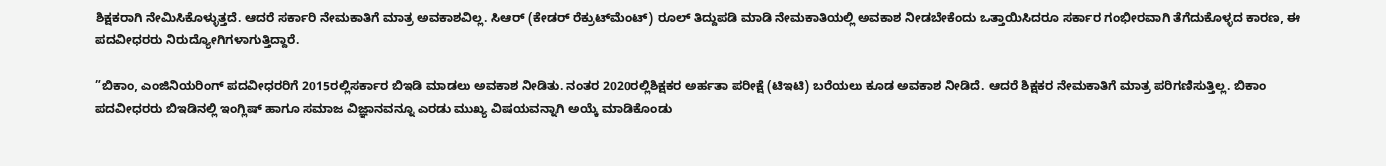ಶಿಕ್ಷಕರಾಗಿ ನೇಮಿಸಿಕೊಳ್ಳುತ್ತದೆ. ಆದರೆ ಸರ್ಕಾರಿ ನೇಮಕಾತಿಗೆ ಮಾತ್ರ ಅವಕಾಶವಿಲ್ಲ. ಸಿಆರ್‌ (ಕೇಡರ್‌ ರೆಕ್ರುಟ್‌ಮೆಂಟ್‌) ರೂಲ್‌ ತಿದ್ದುಪಡಿ ಮಾಡಿ ನೇಮಕಾತಿಯಲ್ಲಿ ಅವಕಾಶ ನೀಡಬೇಕೆಂದು ಒತ್ತಾಯಿಸಿದರೂ ಸರ್ಕಾರ ಗಂಭೀರವಾಗಿ ತೆಗೆದುಕೊಳ್ಳದ ಕಾರಣ, ಈ ಪದವೀಧರರು ನಿರುದ್ಯೋಗಿಗಳಾಗುತ್ತಿದ್ದಾರೆ.

”ಬಿಕಾಂ, ಎಂಜಿನಿಯರಿಂಗ್‌ ಪದವೀಧರರಿಗೆ 2015ರಲ್ಲಿಸರ್ಕಾರ ಬಿಇಡಿ ಮಾಡಲು ಅವಕಾಶ ನೀಡಿತು. ನಂತರ 2020ರಲ್ಲಿಶಿಕ್ಷಕರ ಅರ್ಹತಾ ಪರೀಕ್ಷೆ (ಟಿಇಟಿ) ಬರೆಯಲು ಕೂಡ ಅವಕಾಶ ನೀಡಿದೆ. ಆದರೆ ಶಿಕ್ಷಕರ ನೇಮಕಾತಿಗೆ ಮಾತ್ರ ಪರಿಗಣಿಸುತ್ತಿಲ್ಲ. ಬಿಕಾಂ ಪದವೀಧರರು ಬಿಇಡಿನಲ್ಲಿ ಇಂಗ್ಲಿಷ್‌ ಹಾಗೂ ಸಮಾಜ ವಿಜ್ಞಾನವನ್ನೂ ಎರಡು ಮುಖ್ಯ ವಿಷಯವನ್ನಾಗಿ ಅಯ್ಕೆ ಮಾಡಿಕೊಂಡು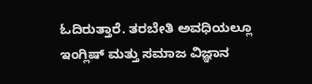ಓದಿರುತ್ತಾರೆ. ತರಬೇತಿ ಅವಧಿಯಲ್ಲೂ ಇಂಗ್ಲಿಷ್‌ ಮತ್ತು ಸಮಾಜ ವಿಜ್ಞಾನ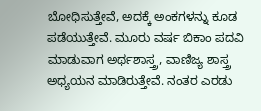ಬೋಧಿಸುತ್ತೇವೆ, ಅದಕ್ಕೆ ಅಂಕಗಳನ್ನು ಕೂಡ ಪಡೆಯುತ್ತೇವೆ. ಮೂರು ವರ್ಷ ಬಿಕಾಂ ಪದವಿ ಮಾಡುವಾಗ ಅರ್ಥಶಾಸ್ತ್ರ, ವಾಣಿಜ್ಯ ಶಾಸ್ತ್ರ ಅಧ್ಯಯನ ಮಾಡಿರುತ್ತೇವೆ. ನಂತರ ಎರಡು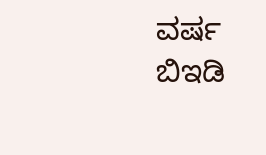ವರ್ಷ ಬಿಇಡಿ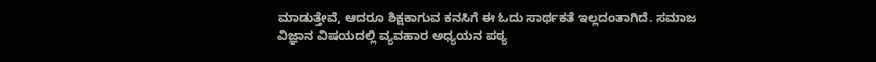ಮಾಡುತ್ತೇವೆ, ಆದರೂ ಶಿಕ್ಷಕಾಗುವ ಕನಸಿಗೆ ಈ ಓದು ಸಾರ್ಥಕತೆ ಇಲ್ಲದಂತಾಗಿದೆ. ಸಮಾಜ ವಿಜ್ಞಾನ ವಿಷಯದಲ್ಲಿ ವ್ಯವಹಾರ ಅಧ್ಯಯನ ಪಠ್ಯ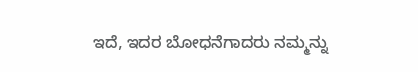ಇದೆ, ಇದರ ಬೋಧನೆಗಾದರು ನಮ್ಮನ್ನು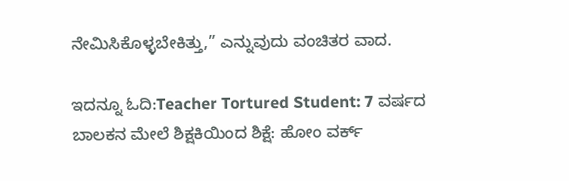ನೇಮಿಸಿಕೊಳ್ಳಬೇಕಿತ್ತು,” ಎನ್ನುವುದು ವಂಚಿತರ ವಾದ.

ಇದನ್ನೂ ಓದಿ:Teacher Tortured Student: 7 ವರ್ಷದ ಬಾಲಕನ ಮೇಲೆ ಶಿಕ್ಷಕಿಯಿಂದ ಶಿಕ್ಷೆ: ಹೋಂ ವರ್ಕ್‌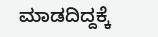ಮಾಡದಿದ್ದಕ್ಕೆ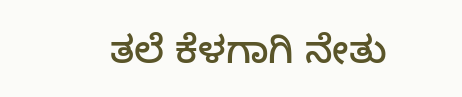ತಲೆ ಕೆಳಗಾಗಿ ನೇತು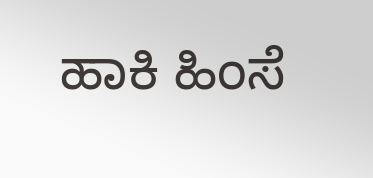ಹಾಕಿ ಹಿಂಸೆ